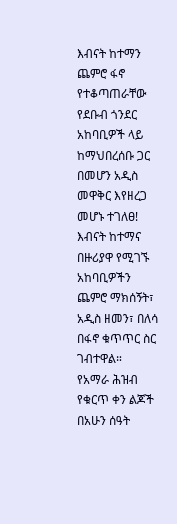እብናት ከተማን ጨምሮ ፋኖ የተቆጣጠራቸው የደቡብ ጎንደር አከባቢዎች ላይ ከማህበረሰቡ ጋር በመሆን አዲስ መዋቅር እየዘረጋ መሆኑ ተገለፀ!
እብናት ከተማና በዙሪያዋ የሚገኙ አከባቢዎችን ጨምሮ ማክሰኝት፣ አዲስ ዘመን፣ በለሳ በፋኖ ቁጥጥር ስር ገብተዋል።
የአማራ ሕዝብ የቁርጥ ቀን ልጆች በአሁን ሰዓት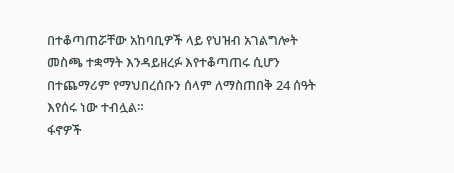በተቆጣጠሯቸው አከባቢዎች ላይ የህዝብ አገልግሎት መስጫ ተቋማት እንዳይዘረፉ እየተቆጣጠሩ ሲሆን በተጨማሪም የማህበረሰቡን ሰላም ለማስጠበቅ 24 ሰዓት እየሰሩ ነው ተብሏል።
ፋኖዎች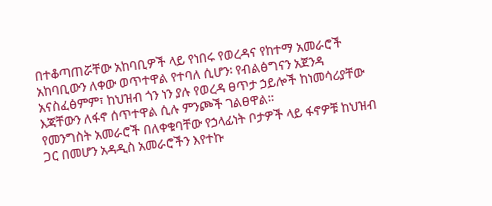በተቆጣጠሯቸው አከባቢዎች ላይ የነበሩ የወረዳና የከተማ አመራሮች አከባቢውን ለቀው ወጥተዋል የተባለ ሲሆን፡ የብልፅግናን አጀንዳ አናስፈፅምም፣ ከህዝብ ጎን ነን ያሉ የወረዳ ፀጥታ ኃይሎች ከነመሳሪያቸው እጃቸውን ለፋኖ ሰጥተዋል ሲሉ ምንጮች ገልፀዋል።
የመንግስት አመራሮች በለቀቁባቸው የኃላፊነት ቦታዎች ላይ ፋኖዎቹ ከህዝብ ጋር በመሆን አዳዲስ አመራሮችን እየተኩ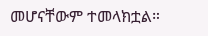መሆናቸውም ተመላክቷል።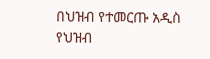በህዝብ የተመርጡ አዲስ የህዝብ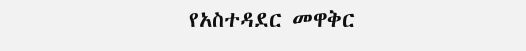የአስተዳደር መዋቅር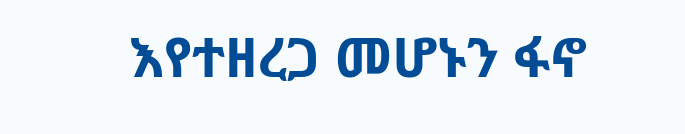እየተዘረጋ መሆኑን ፋኖ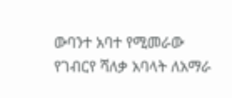ውባንተ አባተ የሚመራው የገብርየ ሻለቃ አባላት ለአማራ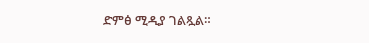ድምፅ ሚዲያ ገልጿል።